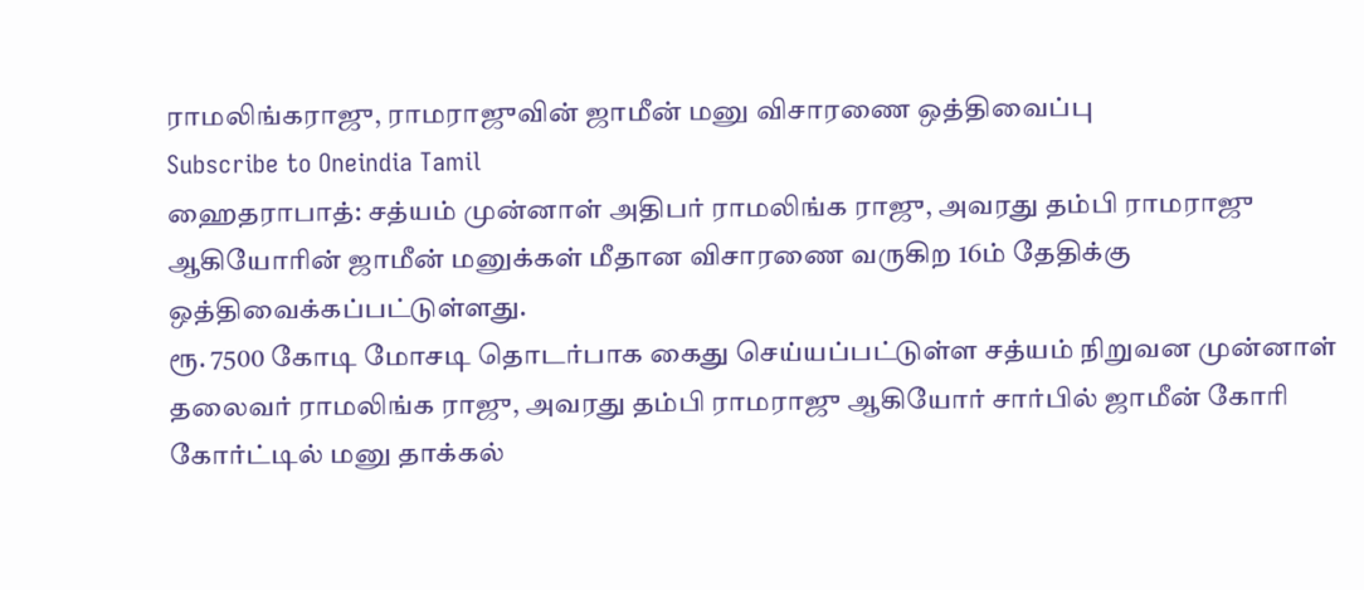ராமலிங்கராஜு, ராமராஜுவின் ஜாமீன் மனு விசாரணை ஒத்திவைப்பு
Subscribe to Oneindia Tamil
ஹைதராபாத்: சத்யம் முன்னாள் அதிபர் ராமலிங்க ராஜு, அவரது தம்பி ராமராஜு ஆகியோரின் ஜாமீன் மனுக்கள் மீதான விசாரணை வருகிற 16ம் தேதிக்கு ஒத்திவைக்கப்பட்டுள்ளது.
ரூ. 7500 கோடி மோசடி தொடர்பாக கைது செய்யப்பட்டுள்ள சத்யம் நிறுவன முன்னாள் தலைவர் ராமலிங்க ராஜு, அவரது தம்பி ராமராஜு ஆகியோர் சார்பில் ஜாமீன் கோரி கோர்ட்டில் மனு தாக்கல்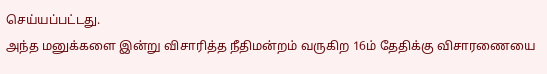செய்யப்பட்டது.
அந்த மனுக்களை இன்று விசாரித்த நீதிமன்றம் வருகிற 16ம் தேதிக்கு விசாரணையை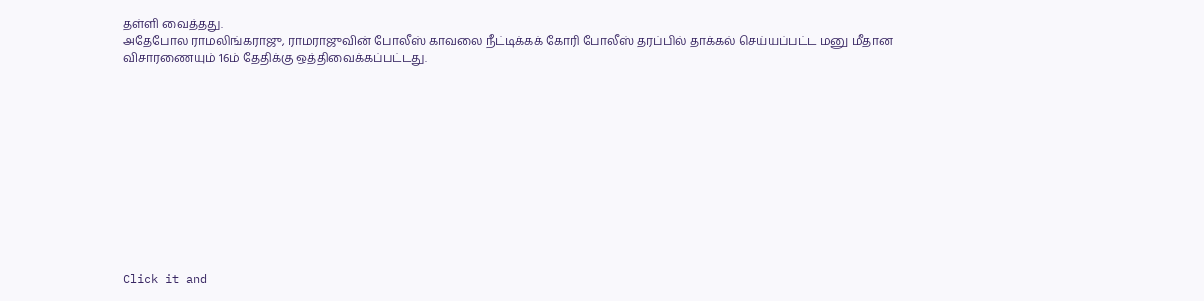தள்ளி வைத்தது.
அதேபோல ராமலிங்கராஜு, ராமராஜுவின் போலீஸ் காவலை நீட்டிக்கக் கோரி போலீஸ் தரப்பில் தாக்கல் செய்யப்பட்ட மனு மீதான விசாரணையும் 16ம் தேதிக்கு ஒத்திவைக்கப்பட்டது.












Click it and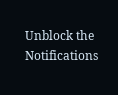Unblock the Notifications